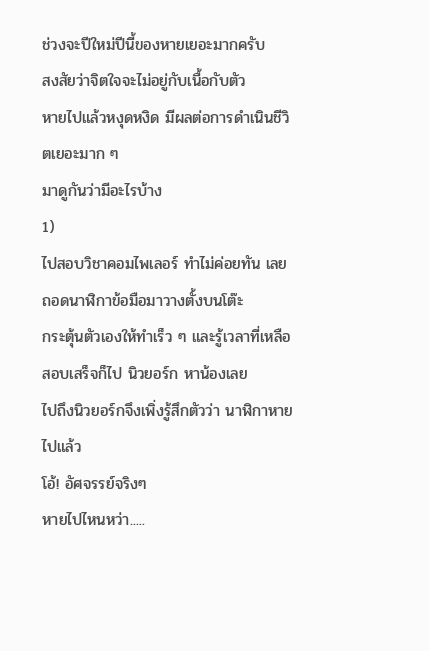ช่วงจะปีใหม่ปีนี้ของหายเยอะมากครับ
สงสัยว่าจิตใจจะไม่อยู่กับเนื้อกับตัว
หายไปแล้วหงุดหงิด มีผลต่อการดำเนินชีวิตเยอะมาก ๆ
มาดูกันว่ามีอะไรบ้าง
1)
ไปสอบวิชาคอมไพเลอร์ ทำไม่ค่อยทัน เลยถอดนาฬิกาข้อมือมาวางตั้งบนโต๊ะ
กระตุ้นตัวเองให้ทำเร็ว ๆ และรู้เวลาที่เหลือ
สอบเสร็จก็ไป นิวยอร์ก หาน้องเลย
ไปถึงนิวยอร์กจึงเพิ่งรู้สึกตัวว่า นาฬิกาหายไปแล้ว
โอ้! อัศจรรย์จริงๆ
หายไปไหนหว่า.....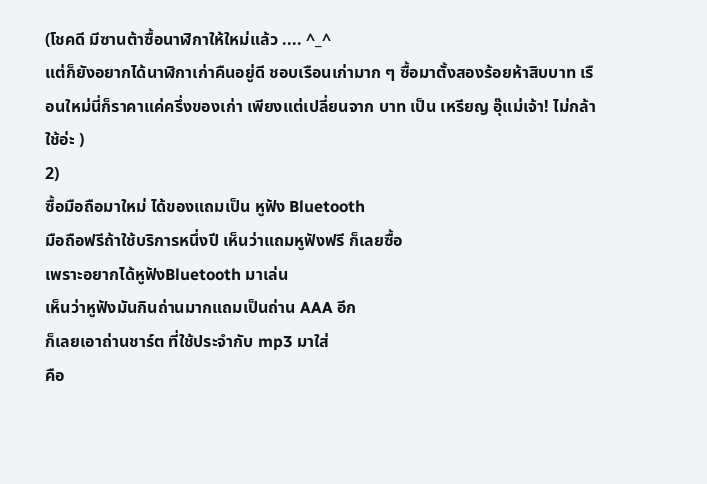(โชคดี มีซานต้าซื้อนาฬิกาให้ใหม่แล้ว .... ^_^
แต่ก็ยังอยากได้นาฬิกาเก่าคืนอยู่ดี ชอบเรือนเก่ามาก ๆ ซื้อมาตั้งสองร้อยห้าสิบบาท เรือนใหม่นี่ก็ราคาแค่ครึ่งของเก่า เพียงแต่เปลี่ยนจาก บาท เป็น เหรียญ อุ๊แม่เจ้า! ไม่กล้าใช้อ่ะ )
2)
ซื้อมือถือมาใหม่ ได้ของแถมเป็น หูฟัง Bluetooth
มือถือฟรีถ้าใช้บริการหนึ่งปี เห็นว่าแถมหูฟังฟรี ก็เลยซื้อ
เพราะอยากได้หูฟังBluetooth มาเล่น
เห็นว่าหูฟังมันกินถ่านมากแถมเป็นถ่าน AAA อีก
ก็เลยเอาถ่านชาร์ต ที่ใช้ประจำกับ mp3 มาใส่
คือ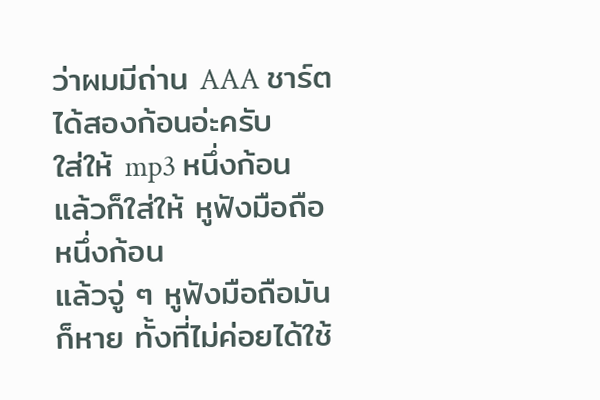ว่าผมมีถ่าน AAA ชาร์ตได้สองก้อนอ่ะครับ
ใส่ให้ mp3 หนึ่งก้อน แล้วก็ใส่ให้ หูฟังมือถือหนึ่งก้อน
แล้วจู่ ๆ หูฟังมือถือมันก็หาย ทั้งที่ไม่ค่อยได้ใช้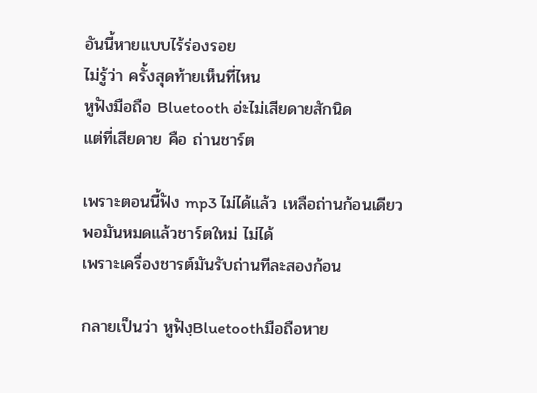อันนี้หายแบบไร้ร่องรอย
ไม่รู้ว่า ครั้งสุดท้ายเห็นที่ไหน
หูฟังมือถือ Bluetooth อ่ะไม่เสียดายสักนิด
แต่ที่เสียดาย คือ ถ่านชาร์ต

เพราะตอนนี้ฟัง mp3 ไม่ได้แล้ว เหลือถ่านก้อนเดียว
พอมันหมดแล้วชาร์ตใหม่ ไม่ได้
เพราะเครื่องชารต์มันรับถ่านทีละสองก้อน

กลายเป็นว่า หูฟังฺBluetoothมือถือหาย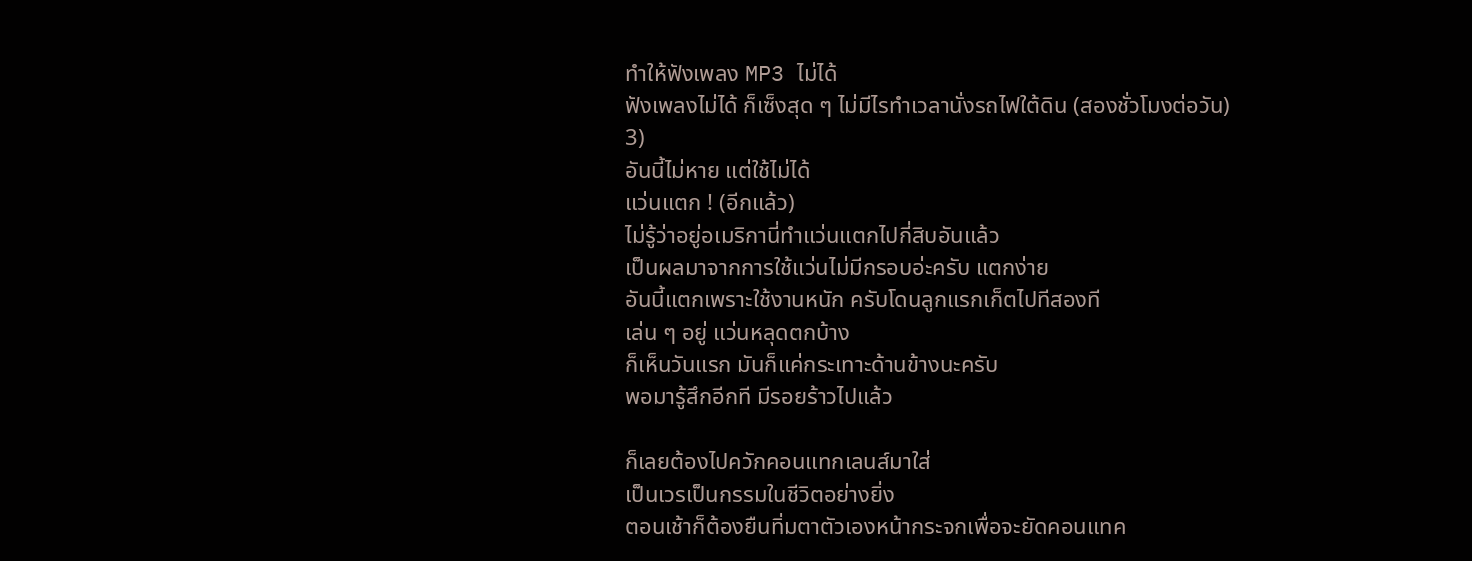ทำให้ฟังเพลง MP3 ไม่ได้
ฟังเพลงไม่ได้ ก็เซ็งสุด ๆ ไม่มีไรทำเวลานั่งรถไฟใต้ดิน (สองชั่วโมงต่อวัน)
3)
อันนี้ไม่หาย แต่ใช้ไม่ได้
แว่นแตก ! (อีกแล้ว)
ไม่รู้ว่าอยู่อเมริกานี่ทำแว่นแตกไปกี่สิบอันแล้ว
เป็นผลมาจากการใช้แว่นไม่มีกรอบอ่ะครับ แตกง่าย
อันนี้แตกเพราะใช้งานหนัก ครับโดนลูกแรกเก็ตไปทีสองที
เล่น ๆ อยู่ แว่นหลุดตกบ้าง
ก็เห็นวันแรก มันก็แค่กระเทาะด้านข้างนะครับ
พอมารู้สึกอีกที มีรอยร้าวไปแล้ว

ก็เลยต้องไปควักคอนแทกเลนส์มาใส่
เป็นเวรเป็นกรรมในชีวิตอย่างยิ่ง
ตอนเช้าก็ต้องยืนทิ่มตาตัวเองหน้ากระจกเพื่อจะยัดคอนแทค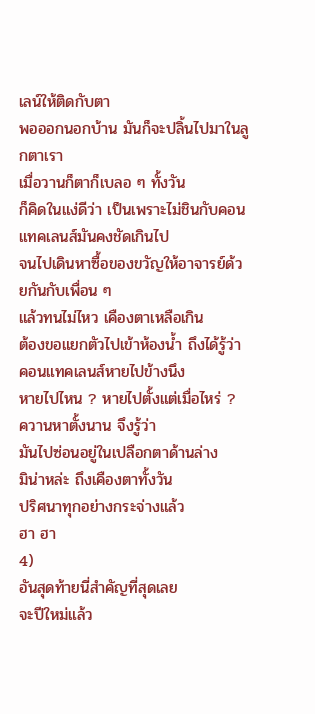เลน์ให้ติดกับตา
พอออกนอกบ้าน มันก็จะปลิ้นไปมาในลูกตาเรา
เมื่อวานก็ตาก็เบลอ ๆ ทั้งวัน
ก็คิดในแง่ดีว่า เป็นเพราะไม่ชินกับคอนแทคเลนส์มันคงชัดเกินไป
จนไปเดินหาซื้อของขวัญให้อาจารย์ด้วยกันกับเพื่อน ๆ
แล้วทนไม่ไหว เคืองตาเหลือเกิน
ต้องขอแยกตัวไปเข้าห้องน้ำ ถึงได้รู้ว่า
คอนแทคเลนส์หายไปข้างนึง
หายไปไหน ? หายไปตั้งแต่เมื่อไหร่ ?
ควานหาตั้งนาน จึงรู้ว่า
มันไปซ่อนอยู่ในเปลือกตาด้านล่าง
มิน่าหล่ะ ถึงเคืองตาทั้งวัน
ปริศนาทุกอย่างกระจ่างแล้ว
ฮา ฮา
4)
อันสุดท้ายนี่สำคัญที่สุดเลย
จะปีใหม่แล้ว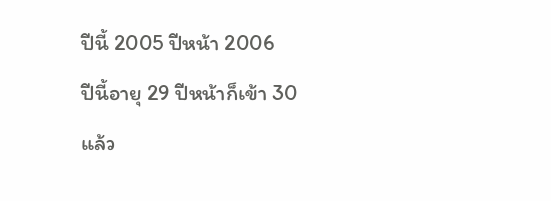ปีนี้ 2005 ปีหน้า 2006
ปีนี้อายุ 29 ปีหน้าก็เข้า 30 แล้ว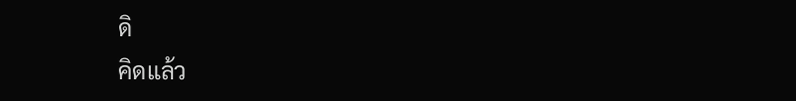ดิ
คิดแล้ว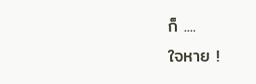ก็ ....
ใจหาย !